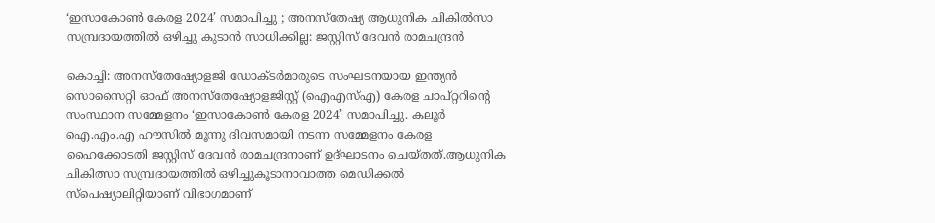‘ഇസാകോണ്‍ കേരള 2024’ സമാപിച്ചു ; അനസ്‌തേഷ്യ ആധുനിക ചികില്‍സാ സമ്പ്രദായത്തില്‍ ഒഴിച്ചു കുടാന്‍ സാധിക്കില്ല: ജസ്റ്റിസ് ദേവന്‍ രാമചന്ദ്രന്‍

കൊച്ചി: അനസ്‌തേഷ്യോളജി ഡോക്ടര്‍മാരുടെ സംഘടനയായ ഇന്ത്യന്‍ സൊസൈറ്റി ഓഫ് അനസ്‌തേഷ്യോളജിസ്റ്റ് (ഐഎസ്എ) കേരള ചാപ്റ്ററിന്റെ സംസ്ഥാന സമ്മേളനം ‘ഇസാകോണ്‍ കേരള 2024’ സമാപിച്ചു. കലൂര്‍ ഐ.എം.എ ഹൗസില്‍ മൂന്നു ദിവസമായി നടന്ന സമ്മേളനം കേരള ഹൈക്കോടതി ജസ്റ്റിസ് ദേവന്‍ രാമചന്ദ്രനാണ് ഉദ്ഘാടനം ചെയ്തത്.ആധുനിക ചികിത്സാ സമ്പ്രദായത്തില്‍ ഒഴിച്ചുകൂടാനാവാത്ത മെഡിക്കല്‍ സ്‌പെഷ്യാലിറ്റിയാണ് വിഭാഗമാണ്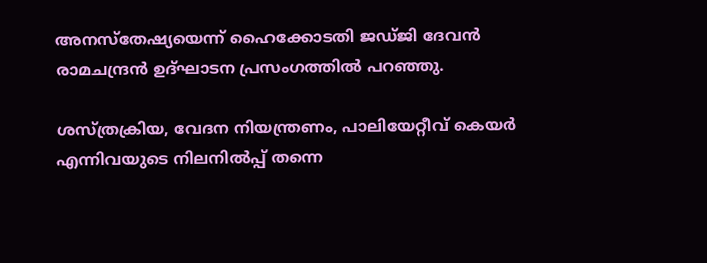അനസ്‌തേഷ്യയെന്ന് ഹൈക്കോടതി ജഡ്ജി ദേവന്‍ രാമചന്ദ്രന്‍ ഉദ്ഘാടന പ്രസംഗത്തില്‍ പറഞ്ഞു.

ശസ്ത്രക്രിയ, വേദന നിയന്ത്രണം, പാലിയേറ്റീവ് കെയര്‍ എന്നിവയുടെ നിലനില്‍പ്പ് തന്നെ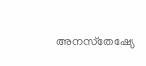അനസ്‌തേഷ്യേ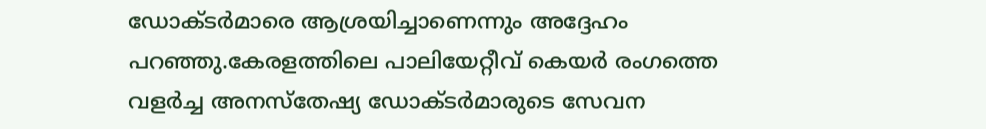ഡോക്ടര്‍മാരെ ആശ്രയിച്ചാണെന്നും അദ്ദേഹം പറഞ്ഞു.കേരളത്തിലെ പാലിയേറ്റീവ് കെയര്‍ രംഗത്തെ വളര്‍ച്ച അനസ്‌തേഷ്യ ഡോക്ടര്‍മാരുടെ സേവന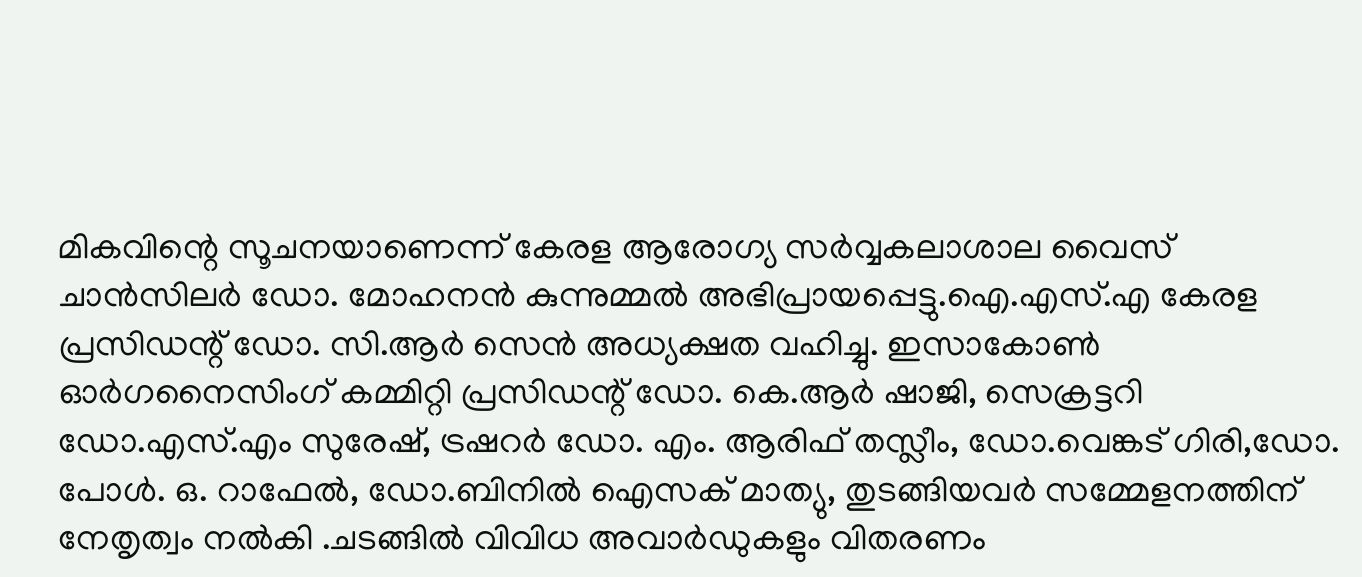മികവിന്റെ സൂചനയാണെന്ന് കേരള ആരോഗ്യ സര്‍വ്വകലാശാല വൈസ് ചാന്‍സിലര്‍ ഡോ. മോഹനന്‍ കുന്നുമ്മല്‍ അഭിപ്രായപ്പെട്ടു.ഐ.എസ്.എ കേരള പ്രസിഡന്റ് ഡോ. സി.ആര്‍ സെന്‍ അധ്യക്ഷത വഹിച്ചു. ഇസാകോണ്‍ ഓര്‍ഗനൈസിംഗ് കമ്മിറ്റി പ്രസിഡന്റ് ഡോ. കെ.ആര്‍ ഷാജി, സെക്രട്ടറി ഡോ.എസ്.എം സുരേഷ്, ട്രഷറര്‍ ഡോ. എം. ആരിഫ് തസ്ലീം, ഡോ.വെങ്കട് ഗിരി,ഡോ. പോള്‍. ഒ. റാഫേല്‍, ഡോ.ബിനില്‍ ഐസക് മാത്യു, തുടങ്ങിയവര്‍ സമ്മേളനത്തിന് നേതൃത്വം നല്‍കി .ചടങ്ങില്‍ വിവിധ അവാര്‍ഡുകളും വിതരണം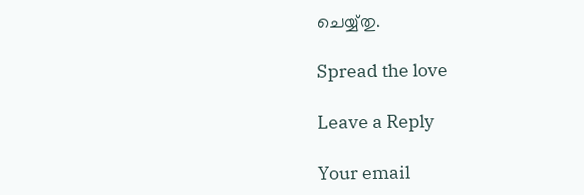ചെയ്യ്തു.

Spread the love

Leave a Reply

Your email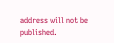address will not be published.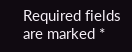Required fields are marked *